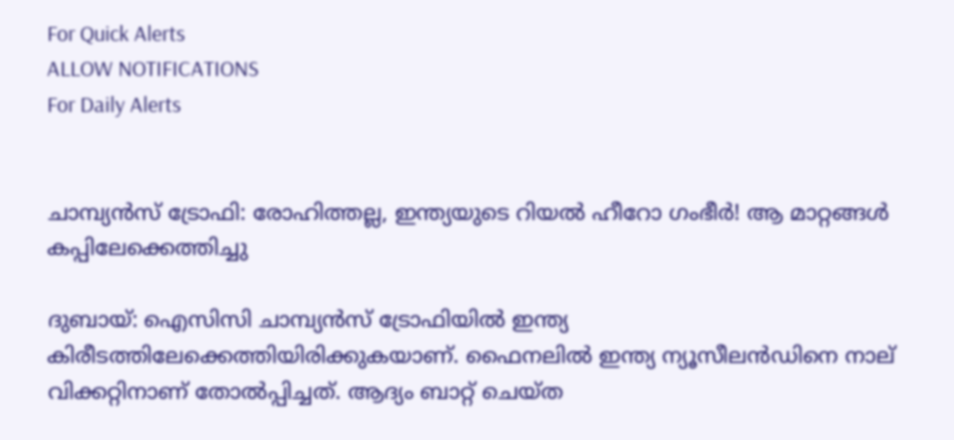For Quick Alerts
ALLOW NOTIFICATIONS
For Daily Alerts


ചാമ്പ്യന്‍സ് ട്രോഫി: രോഹിത്തല്ല, ഇന്ത്യയുടെ റിയല്‍ ഹീറോ ഗംഭീര്‍! ആ മാറ്റങ്ങള്‍ കപ്പിലേക്കെത്തിച്ചു

ദുബായ്: ഐസിസി ചാമ്പ്യന്‍സ് ട്രോഫിയില്‍ ഇന്ത്യ കിരീടത്തിലേക്കെത്തിയിരിക്കുകയാണ്. ഫൈനലില്‍ ഇന്ത്യ ന്യൂസീലന്‍ഡിനെ നാല് വിക്കറ്റിനാണ് തോല്‍പ്പിച്ചത്. ആദ്യം ബാറ്റ് ചെയ്ത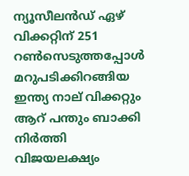ന്യൂസീലന്‍ഡ് ഏഴ് വിക്കറ്റിന് 251 റണ്‍സെടുത്തപ്പോള്‍ മറുപടിക്കിറങ്ങിയ ഇന്ത്യ നാല് വിക്കറ്റും ആറ് പന്തും ബാക്കി നിര്‍ത്തി വിജയലക്ഷ്യം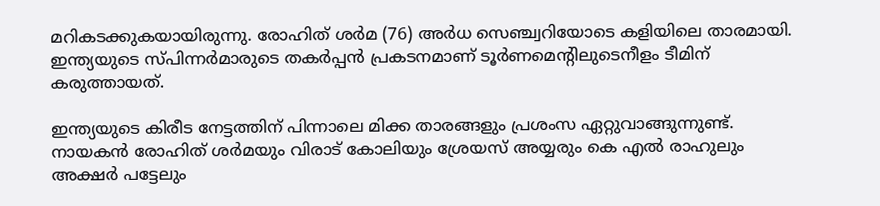മറികടക്കുകയായിരുന്നു. രോഹിത് ശര്‍മ (76) അര്‍ധ സെഞ്ച്വറിയോടെ കളിയിലെ താരമായി. ഇന്ത്യയുടെ സ്പിന്നര്‍മാരുടെ തകര്‍പ്പന്‍ പ്രകടനമാണ് ടൂര്‍ണമെന്റിലുടെനീളം ടീമിന് കരുത്തായത്.

ഇന്ത്യയുടെ കിരീട നേട്ടത്തിന് പിന്നാലെ മിക്ക താരങ്ങളും പ്രശംസ ഏറ്റുവാങ്ങുന്നുണ്ട്. നായകന്‍ രോഹിത് ശര്‍മയും വിരാട് കോലിയും ശ്രേയസ് അയ്യരും കെ എല്‍ രാഹുലും അക്ഷര്‍ പട്ടേലും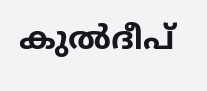കുല്‍ദീപ്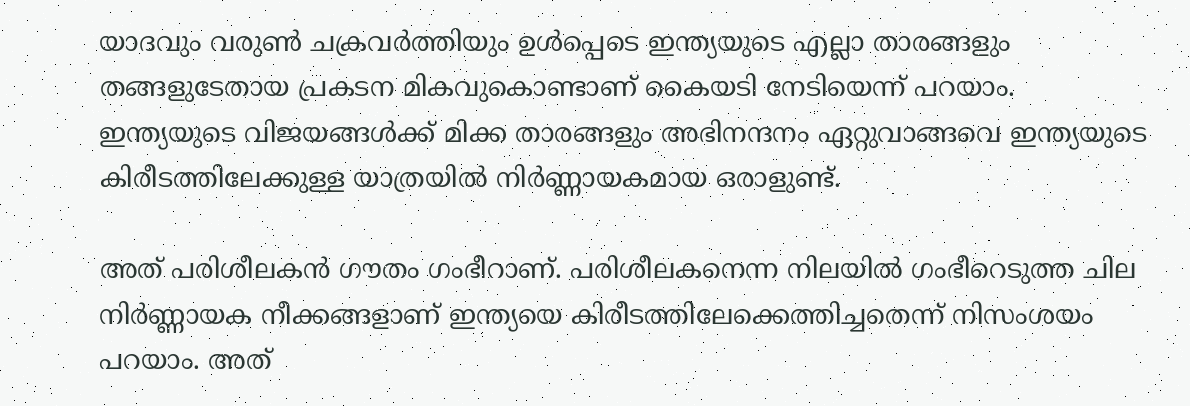യാദവും വരുണ്‍ ചക്രവര്‍ത്തിയും ഉള്‍പ്പെടെ ഇന്ത്യയുടെ എല്ലാ താരങ്ങളും തങ്ങളുടേതായ പ്രകടന മികവുകൊണ്ടാണ് കൈയടി നേടിയെന്ന് പറയാം. ഇന്ത്യയുടെ വിജയങ്ങള്‍ക്ക് മിക്ക താരങ്ങളും അഭിനന്ദനം ഏറ്റുവാങ്ങവെ ഇന്ത്യയുടെ കിരീടത്തിലേക്കുള്ള യാത്രയില്‍ നിര്‍ണ്ണായകമായ ഒരാളുണ്ട്.

അത് പരിശീലകന്‍ ഗൗതം ഗംഭീറാണ്. പരിശീലകനെന്ന നിലയില്‍ ഗംഭീറെടുത്ത ചില നിര്‍ണ്ണായക നീക്കങ്ങളാണ് ഇന്ത്യയെ കിരീടത്തിലേക്കെത്തിച്ചതെന്ന് നിസംശയം പറയാം. അത്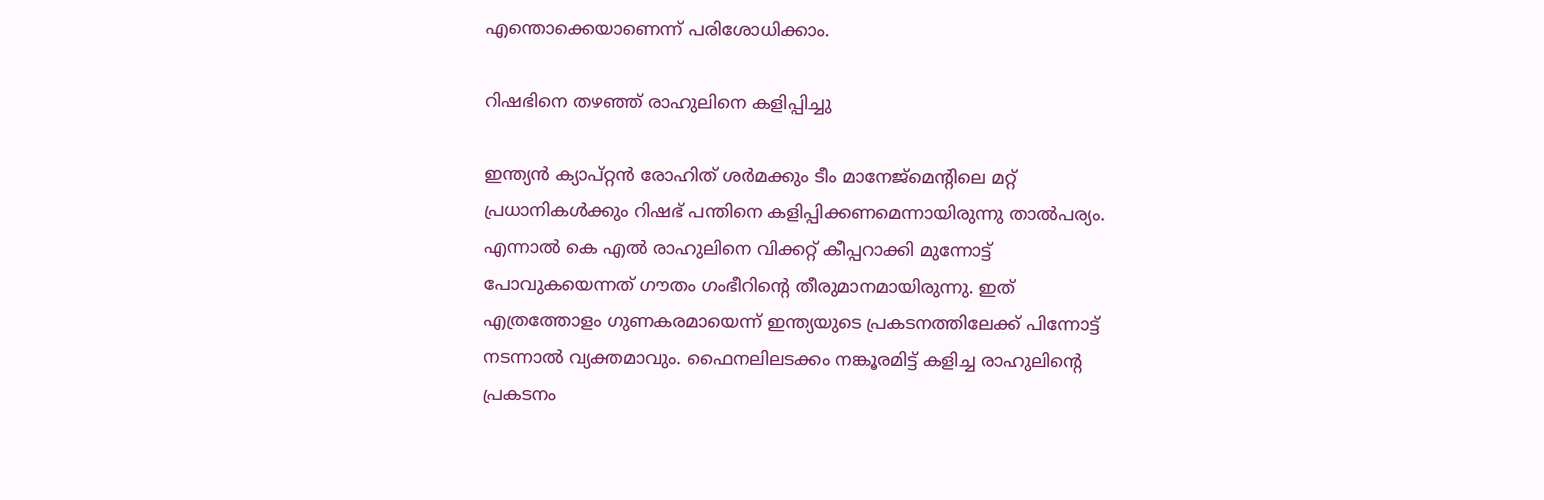എന്തൊക്കെയാണെന്ന് പരിശോധിക്കാം.

റിഷഭിനെ തഴഞ്ഞ് രാഹുലിനെ കളിപ്പിച്ചു

ഇന്ത്യന്‍ ക്യാപ്റ്റന്‍ രോഹിത് ശര്‍മക്കും ടീം മാനേജ്‌മെന്റിലെ മറ്റ് പ്രധാനികള്‍ക്കും റിഷഭ് പന്തിനെ കളിപ്പിക്കണമെന്നായിരുന്നു താല്‍പര്യം. എന്നാല്‍ കെ എല്‍ രാഹുലിനെ വിക്കറ്റ് കീപ്പറാക്കി മുന്നോട്ട് പോവുകയെന്നത് ഗൗതം ഗംഭീറിന്റെ തീരുമാനമായിരുന്നു. ഇത് എത്രത്തോളം ഗുണകരമായെന്ന് ഇന്ത്യയുടെ പ്രകടനത്തിലേക്ക് പിന്നോട്ട് നടന്നാല്‍ വ്യക്തമാവും. ഫൈനലിലടക്കം നങ്കൂരമിട്ട് കളിച്ച രാഹുലിന്റെ പ്രകടനം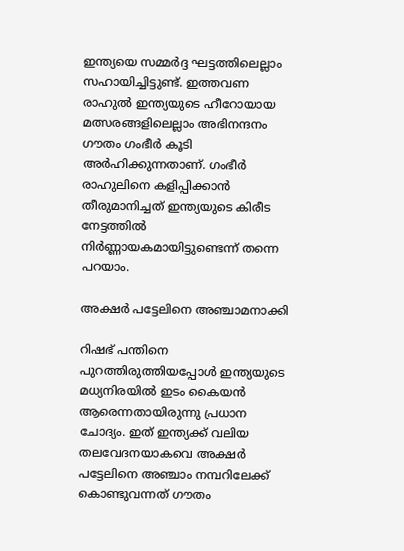ഇന്ത്യയെ സമ്മര്‍ദ്ദ ഘട്ടത്തിലെല്ലാം സഹായിച്ചിട്ടുണ്ട്. ഇത്തവണ രാഹുല്‍ ഇന്ത്യയുടെ ഹീറോയായ മത്സരങ്ങളിലെല്ലാം അഭിനന്ദനം ഗൗതം ഗംഭീര്‍ കൂടി അര്‍ഹിക്കുന്നതാണ്. ഗംഭീര്‍ രാഹുലിനെ കളിപ്പിക്കാന്‍ തീരുമാനിച്ചത് ഇന്ത്യയുടെ കിരീട നേട്ടത്തില്‍ നിര്‍ണ്ണായകമായിട്ടുണ്ടെന്ന് തന്നെ പറയാം.

അക്ഷര്‍ പട്ടേലിനെ അഞ്ചാമനാക്കി

റിഷഭ് പന്തിനെ പുറത്തിരുത്തിയപ്പോള്‍ ഇന്ത്യയുടെ മധ്യനിരയില്‍ ഇടം കൈയന്‍ ആരെന്നതായിരുന്നു പ്രധാന ചോദ്യം. ഇത് ഇന്ത്യക്ക് വലിയ തലവേദനയാകവെ അക്ഷര്‍ പട്ടേലിനെ അഞ്ചാം നമ്പറിലേക്ക് കൊണ്ടുവന്നത് ഗൗതം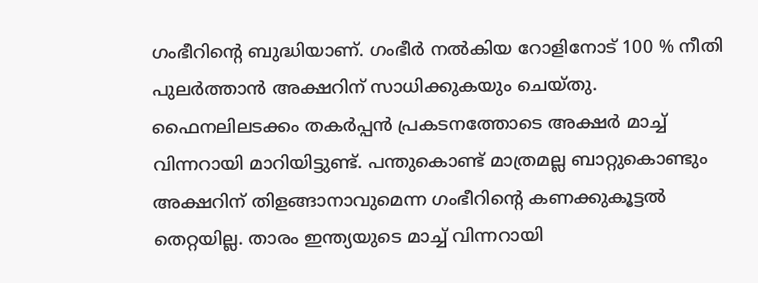ഗംഭീറിന്റെ ബുദ്ധിയാണ്. ഗംഭീര്‍ നല്‍കിയ റോളിനോട് 100 % നീതി പുലര്‍ത്താന്‍ അക്ഷറിന് സാധിക്കുകയും ചെയ്തു. ഫൈനലിലടക്കം തകര്‍പ്പന്‍ പ്രകടനത്തോടെ അക്ഷര്‍ മാച്ച് വിന്നറായി മാറിയിട്ടുണ്ട്. പന്തുകൊണ്ട് മാത്രമല്ല ബാറ്റുകൊണ്ടും അക്ഷറിന് തിളങ്ങാനാവുമെന്ന ഗംഭീറിന്റെ കണക്കുകൂട്ടല്‍ തെറ്റയില്ല. താരം ഇന്ത്യയുടെ മാച്ച് വിന്നറായി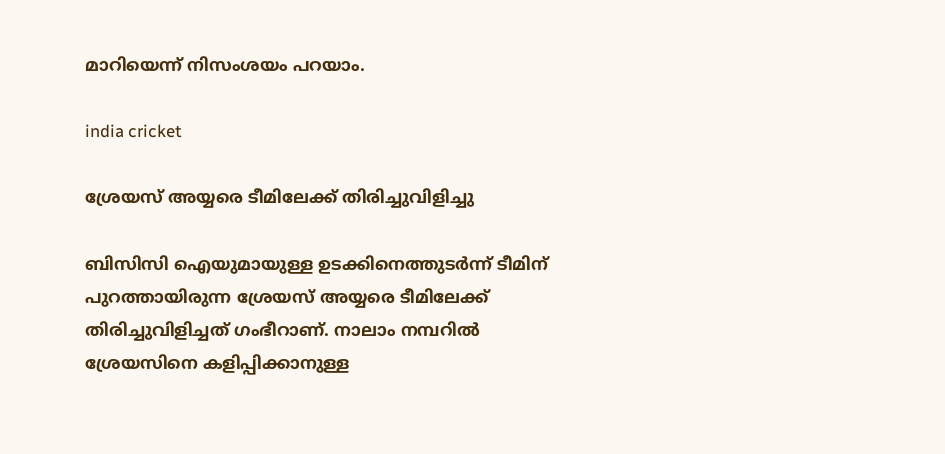മാറിയെന്ന് നിസംശയം പറയാം.

india cricket

ശ്രേയസ് അയ്യരെ ടീമിലേക്ക് തിരിച്ചുവിളിച്ചു

ബിസിസി ഐയുമായുള്ള ഉടക്കിനെത്തുടര്‍ന്ന് ടീമിന് പുറത്തായിരുന്ന ശ്രേയസ് അയ്യരെ ടീമിലേക്ക് തിരിച്ചുവിളിച്ചത് ഗംഭീറാണ്. നാലാം നമ്പറില്‍ ശ്രേയസിനെ കളിപ്പിക്കാനുള്ള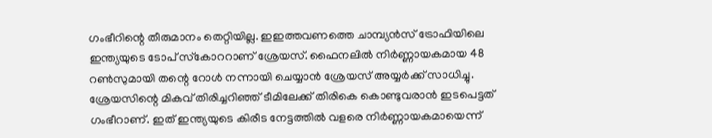ഗംഭീറിന്റെ തീരുമാനം തെറ്റിയില്ല. ഇഇത്തവണത്തെ ചാമ്പ്യന്‍സ് ട്രോഫിയിലെ ഇന്ത്യയുടെ ടോപ് സ്‌കോററാണ് ശ്രേയസ്. ഫൈനലില്‍ നിര്‍ണ്ണായകമായ 48 റണ്‍സുമായി തന്റെ റോള്‍ നന്നായി ചെയ്യാന്‍ ശ്രേയസ് അയ്യര്‍ക്ക് സാധിച്ചു. ശ്രേയസിന്റെ മികവ് തിരിച്ചറിഞ്ഞ് ടീമിലേക്ക് തിരികെ കൊണ്ടുവരാന്‍ ഇടപെട്ടത് ഗംഭീറാണ്. ഇത് ഇന്ത്യയുടെ കിരീട നേട്ടത്തില്‍ വളരെ നിര്‍ണ്ണായകമായെന്ന്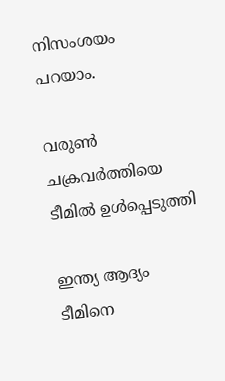നിസംശയം പറയാം.

വരുണ്‍ ചക്രവര്‍ത്തിയെ ടീമില്‍ ഉള്‍പ്പെടുത്തി

ഇന്ത്യ ആദ്യം ടീമിനെ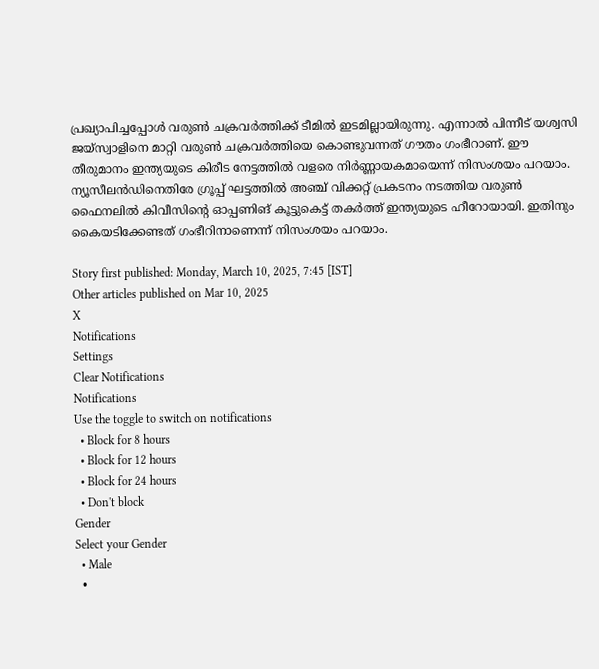പ്രഖ്യാപിച്ചപ്പോള്‍ വരുണ്‍ ചക്രവര്‍ത്തിക്ക് ടീമില്‍ ഇടമില്ലായിരുന്നു. എന്നാല്‍ പിന്നീട് യശ്വസി ജയ്‌സ്വാളിനെ മാറ്റി വരുണ്‍ ചക്രവര്‍ത്തിയെ കൊണ്ടുവന്നത് ഗൗതം ഗംഭീറാണ്. ഈ തീരുമാനം ഇന്ത്യയുടെ കിരീട നേട്ടത്തില്‍ വളരെ നിര്‍ണ്ണായകമായെന്ന് നിസംശയം പറയാം. ന്യൂസീലന്‍ഡിനെതിരേ ഗ്രൂപ്പ് ഘട്ടത്തില്‍ അഞ്ച് വിക്കറ്റ് പ്രകടനം നടത്തിയ വരുണ്‍ ഫൈനലില്‍ കിവീസിന്റെ ഓപ്പണിങ് കൂട്ടുകെട്ട് തകര്‍ത്ത് ഇന്ത്യയുടെ ഹീറോയായി. ഇതിനും കൈയടിക്കേണ്ടത് ഗംഭീറിനാണെന്ന് നിസംശയം പറയാം.

Story first published: Monday, March 10, 2025, 7:45 [IST]
Other articles published on Mar 10, 2025
X
Notifications
Settings
Clear Notifications
Notifications
Use the toggle to switch on notifications
  • Block for 8 hours
  • Block for 12 hours
  • Block for 24 hours
  • Don't block
Gender
Select your Gender
  • Male
  •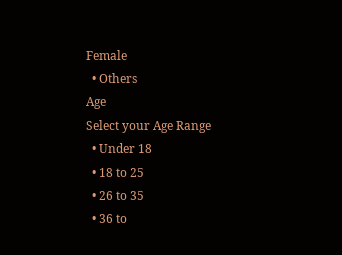Female
  • Others
Age
Select your Age Range
  • Under 18
  • 18 to 25
  • 26 to 35
  • 36 to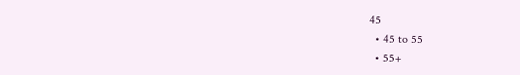45
  • 45 to 55
  • 55+